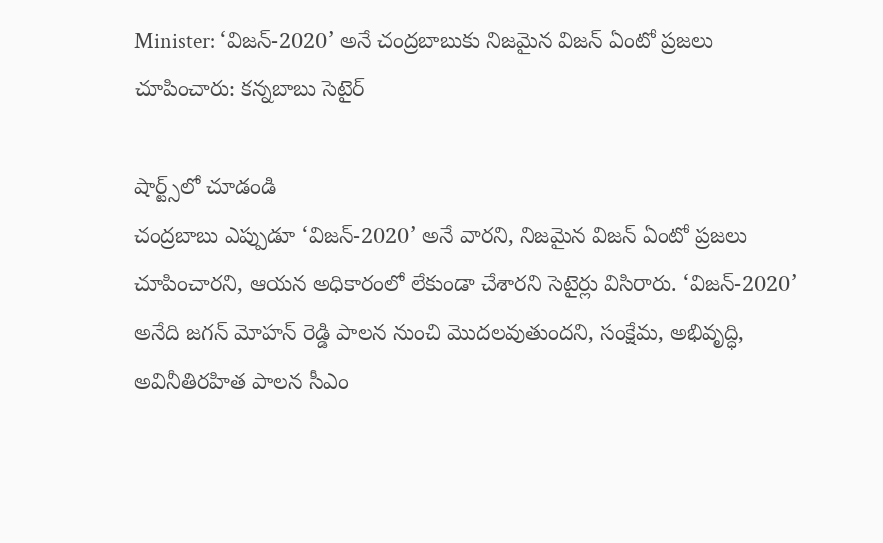Minister: ‘విజన్-2020’ అనే చంద్రబాబుకు నిజమైన విజన్ ఏంటో ప్రజలు చూపించారు: కన్నబాబు సెటైర్

షార్ట్స్‌లో చూడండి
చంద్రబాబు ఎప్పుడూ ‘విజన్-2020’ అనే వారని, నిజమైన విజన్ ఏంటో ప్రజలు చూపించారని, ఆయన అధికారంలో లేకుండా చేశారని సెటైర్లు విసిరారు. ‘విజన్-2020’ అనేది జగన్ మోహన్ రెడ్డి పాలన నుంచి మొదలవుతుందని, సంక్షేమ, అభివృద్ధి, అవినీతిరహిత పాలన సీఎం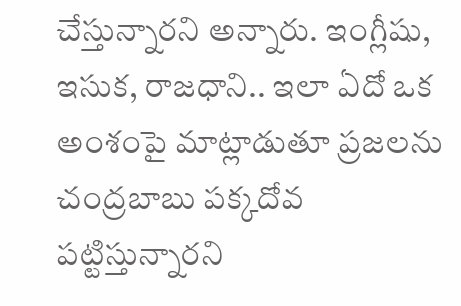చేస్తున్నారని అన్నారు. ఇంగ్లీషు, ఇసుక, రాజధాని.. ఇలా ఏదో ఒక అంశంపై మాట్లాడుతూ ప్రజలను చంద్రబాబు పక్కదోవ పట్టిస్తున్నారని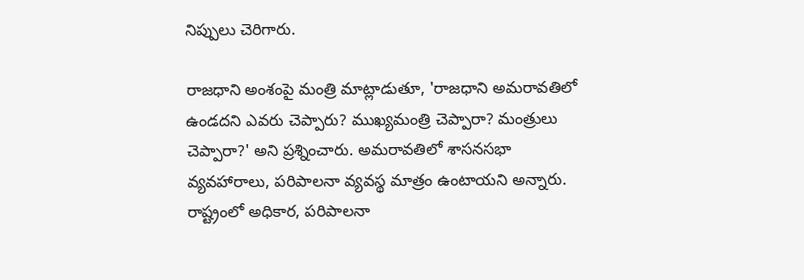నిప్పులు చెరిగారు.

రాజధాని అంశంపై మంత్రి మాట్లాడుతూ, 'రాజధాని అమరావతిలో ఉండదని ఎవరు చెప్పారు? ముఖ్యమంత్రి చెప్పారా? మంత్రులు చెప్పారా?' అని ప్రశ్నించారు. అమరావతిలో శాసనసభా వ్యవహారాలు, పరిపాలనా వ్యవస్థ మాత్రం ఉంటాయని అన్నారు. రాష్ట్రంలో అధికార, పరిపాలనా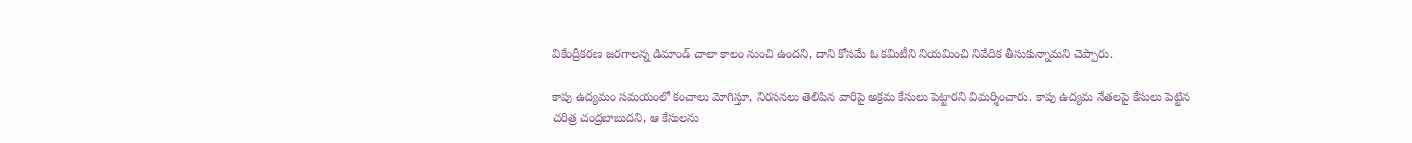వికేంద్రీకరణ జరగాలన్న డిమాండ్ చాలా కాలం నుంచి ఉందని, దాని కోసమే ఓ కమిటీని నియమించి నివేదిక తీసుకున్నామని చెప్పారు.

కాపు ఉద్యమం సమయంలో కంచాలు మోగిస్తూ, నిరసనలు తెలిపిన వారిపై అక్రమ కేసులు పెట్టారని విమర్శించారు. కాపు ఉద్యమ నేతలపై కేసులు పెట్టిన చరిత్ర చంద్రబాబుదని, ఆ కేసులను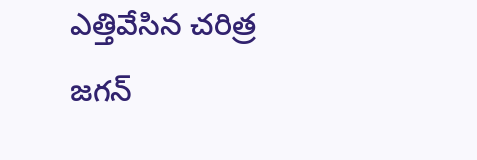ఎత్తివేసిన చరిత్ర జగన్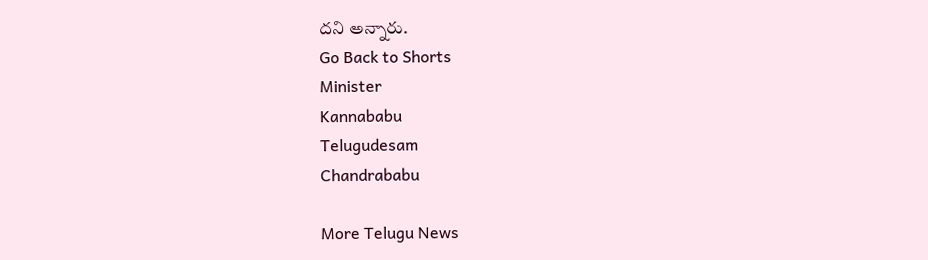దని అన్నారు.
Go Back to Shorts
Minister
Kannababu
Telugudesam
Chandrababu

More Telugu News